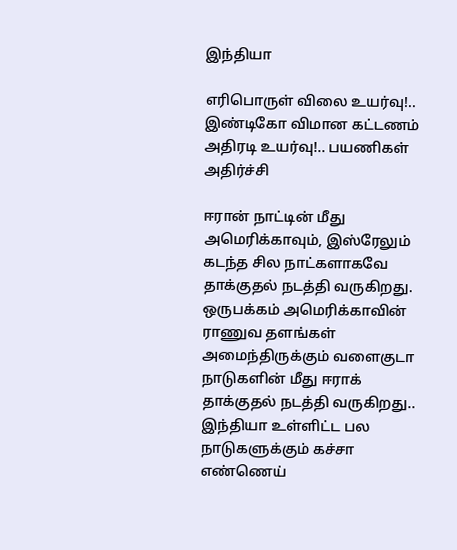இந்தியா

எரிபொருள் விலை உயர்வு!.. இண்டிகோ விமான கட்டணம் அதிரடி உயர்வு!.. பயணிகள் அதிர்ச்சி

ஈரான் நாட்டின் மீது அமெரிக்காவும், இஸ்ரேலும் கடந்த சில நாட்களாகவே தாக்குதல் நடத்தி வருகிறது. ஒருபக்கம் அமெரிக்காவின் ராணுவ தளங்கள் அமைந்திருக்கும் வளைகுடா நாடுகளின் மீது ஈராக் தாக்குதல் நடத்தி வருகிறது.. இந்தியா உள்ளிட்ட பல நாடுகளுக்கும் கச்சா எண்ணெய்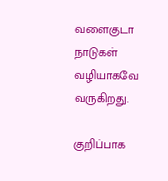வளைகுடா நாடுகள் வழியாகவே வருகிறது.

குறிப்பாக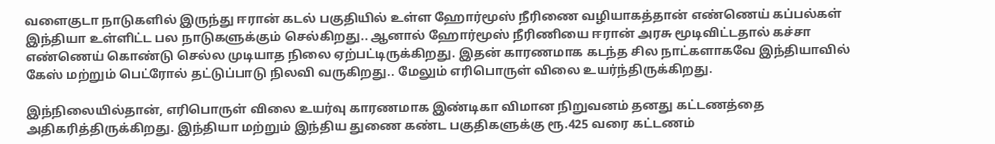வளைகுடா நாடுகளில் இருந்து ஈரான் கடல் பகுதியில் உள்ள ஹோர்மூஸ் நீரிணை வழியாகத்தான் எண்ணெய் கப்பல்கள் இந்தியா உள்ளிட்ட பல நாடுகளுக்கும் செல்கிறது.. ஆனால் ஹோர்மூஸ் நீரிணியை ஈரான் அரசு மூடிவிட்டதால் கச்சா எண்ணெய் கொண்டு செல்ல முடியாத நிலை ஏற்பட்டிருக்கிறது. இதன் காரணமாக கடந்த சில நாட்களாகவே இந்தியாவில் கேஸ் மற்றும் பெட்ரோல் தட்டுப்பாடு நிலவி வருகிறது.. மேலும் எரிபொருள் விலை உயர்ந்திருக்கிறது.

இந்நிலையில்தான், எரிபொருள் விலை உயர்வு காரணமாக இண்டிகா விமான நிறுவனம் தனது கட்டணத்தை அதிகரித்திருக்கிறது. இந்தியா மற்றும் இந்திய துணை கண்ட பகுதிகளுக்கு ரூ.425 வரை கட்டணம்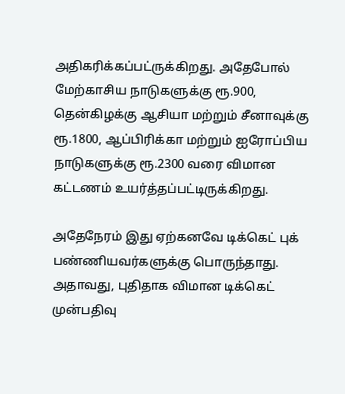அதிகரிக்கப்பட்ருக்கிறது. அதேபோல் மேற்காசிய நாடுகளுக்கு ரூ.900, தென்கிழக்கு ஆசியா மற்றும் சீனாவுக்கு ரூ.1800, ஆப்பிரிக்கா மற்றும் ஐரோப்பிய நாடுகளுக்கு ரூ.2300 வரை விமான கட்டணம் உயர்த்தப்பட்டிருக்கிறது.

அதேநேரம் இது ஏற்கனவே டிக்கெட் புக் பண்ணியவர்களுக்கு பொருந்தாது. அதாவது, புதிதாக விமான டிக்கெட் முன்பதிவு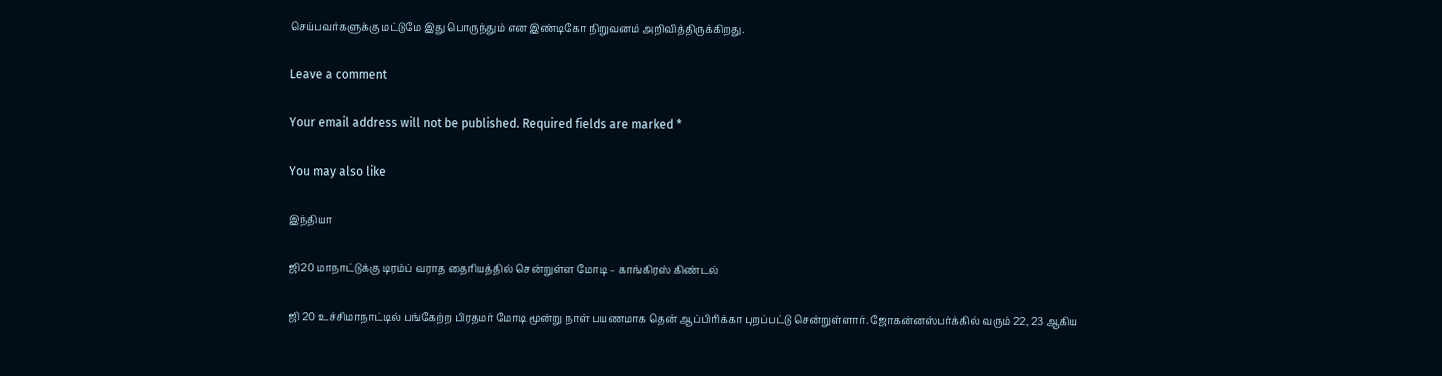செய்பவர்களுக்கு மட்டுமே இது பொருந்தும் என இண்டிகோ நிறுவனம் அறிவித்திருக்கிறது.

Leave a comment

Your email address will not be published. Required fields are marked *

You may also like

இந்தியா

ஜி20 மாநாட்டுக்கு டிரம்ப் வராத தைரியத்தில் சென்றுள்ள மோடி – காங்கிரஸ் கிண்டல்

ஜி 20 உச்சிமாநாட்டில் பங்கேற்ற பிரதமர் மோடி மூன்று நாள் பயணமாக தென் ஆப்பிரிக்கா புறப்பட்டு சென்றுள்ளார். ஜோகன்னஸ்பர்க்கில் வரும் 22, 23 ஆகிய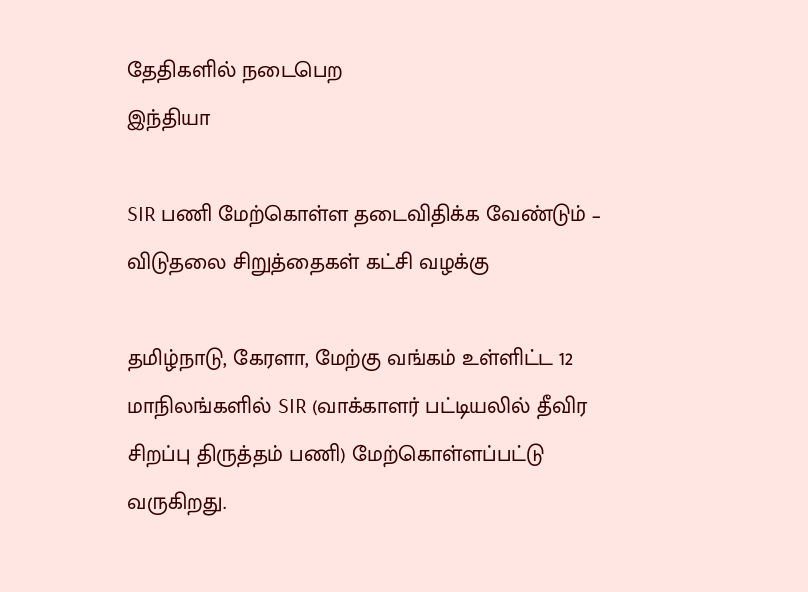தேதிகளில் நடைபெற
இந்தியா

SIR பணி மேற்கொள்ள தடைவிதிக்க வேண்டும் – விடுதலை சிறுத்தைகள் கட்சி வழக்கு

தமிழ்நாடு, கேரளா, மேற்கு வங்கம் உள்ளிட்ட 12 மாநிலங்களில் SIR (வாக்காளர் பட்டியலில் தீவிர சிறப்பு திருத்தம் பணி) மேற்கொள்ளப்பட்டு வருகிறது.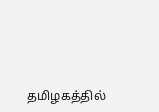தமிழகத்தில்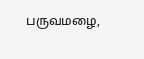பருவமழை,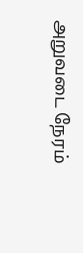அறுவடை நேரம்